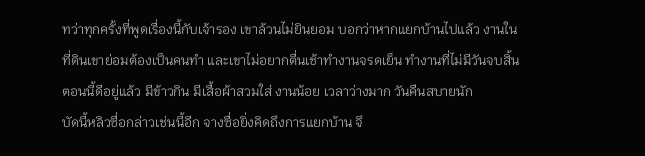ทว่าทุกครั้งที่พูดเรื่องนี้กับเจ้ารอง เขาล้วนไม่ยินยอม บอกว่าหากแยกบ้านไปแล้ว งานในที่ดินเขาย่อมต้องเป็นคนทำ และเขาไม่อยากตื่นเช้าทำงานจรดเย็น ทำงานที่ไม่มีวันจบสิ้น ตอนนี้ดีอยู่แล้ว มีข้าวกิน มีเสื้อผ้าสวมใส่ งานน้อย เวลาว่างมาก วันคืนสบายนัก
บัดนี้หลิวซื่อกล่าวเช่นนี้อีก จางซื่อยิ่งคิดถึงการแยกบ้าน จึ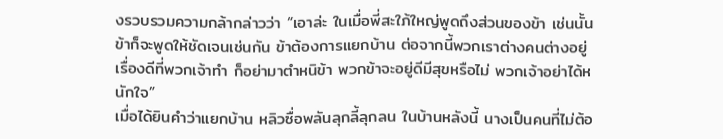งรวบรวมความกล้ากล่าวว่า “เอาล่ะ ในเมื่อพี่สะใภ้ใหญ่พูดถึงส่วนของข้า เช่นนั้นข้าก็จะพูดให้ชัดเจนเช่นกัน ข้าต้องการแยกบ้าน ต่อจากนี้พวกเราต่างคนต่างอยู่ เรื่องดีที่พวกเจ้าทำ ก็อย่ามาตำหนิข้า พวกข้าจะอยู่ดีมีสุขหรือไม่ พวกเจ้าอย่าได้หนักใจ”
เมื่อได้ยินคำว่าแยกบ้าน หลิวซื่อพลันลุกลี้ลุกลน ในบ้านหลังนี้ นางเป็นคนที่ไม่ต้อ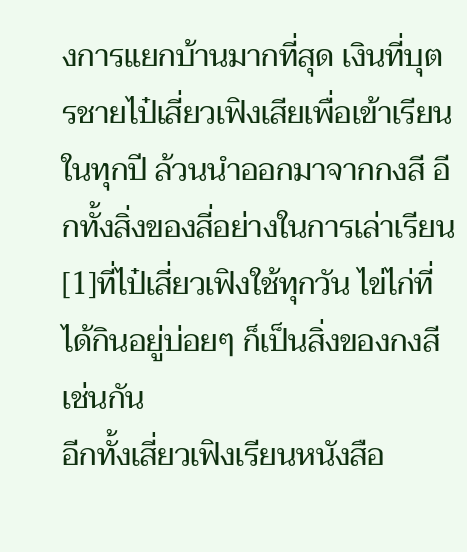งการแยกบ้านมากที่สุด เงินที่บุตรชายไป๋เสี่ยวเฟิงเสียเพื่อเข้าเรียนในทุกปี ล้วนนำออกมาจากกงสี อีกทั้งสิ่งของสี่อย่างในการเล่าเรียน[1]ที่ไป๋เสี่ยวเฟิงใช้ทุกวัน ไข่ไก่ที่ได้กินอยู่บ่อยๆ ก็เป็นสิ่งของกงสีเช่นกัน
อีกทั้งเสี่ยวเฟิงเรียนหนังสือ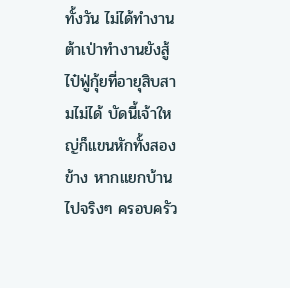ทั้งวัน ไม่ได้ทำงาน ต้าเป่าทำงานยังสู้ไป๋ฟู่กุ้ยที่อายุสิบสามไม่ได้ บัดนี้เจ้าใหญ่ก็แขนหักทั้งสองข้าง หากแยกบ้านไปจริงๆ ครอบครัว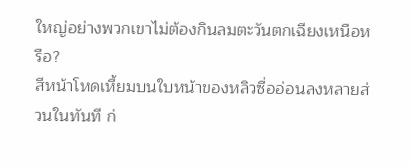ใหญ่อย่างพวกเขาไม่ต้องกินลมตะวันตกเฉียงเหนือหรือ?
สีหน้าโหดเหี้ยมบนใบหน้าของหลิวซื่ออ่อนลงหลายส่วนในทันที ก่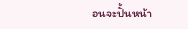อนจะปั้นหน้า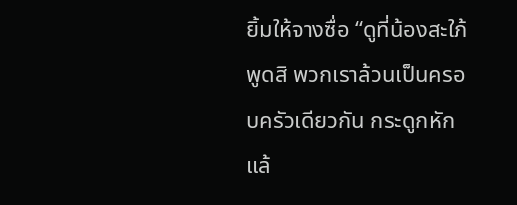ยิ้มให้จางซื่อ “ดูที่น้องสะใภ้พูดสิ พวกเราล้วนเป็นครอบครัวเดียวกัน กระดูกหักแล้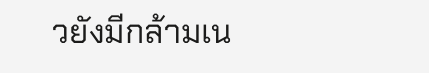วยังมีกล้ามเน